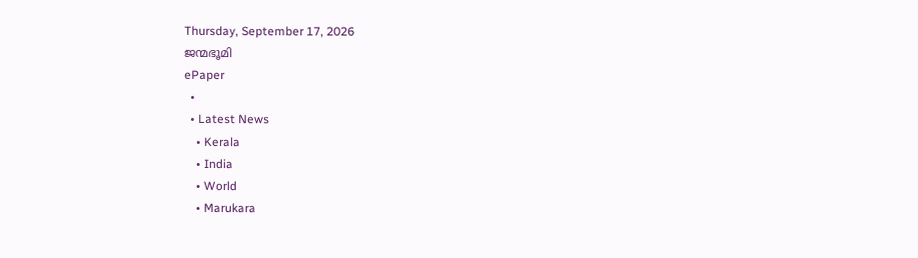Thursday, September 17, 2026
ജന്മഭൂമി
ePaper
  •
  • Latest News
    • Kerala
    • India
    • World
    • Marukara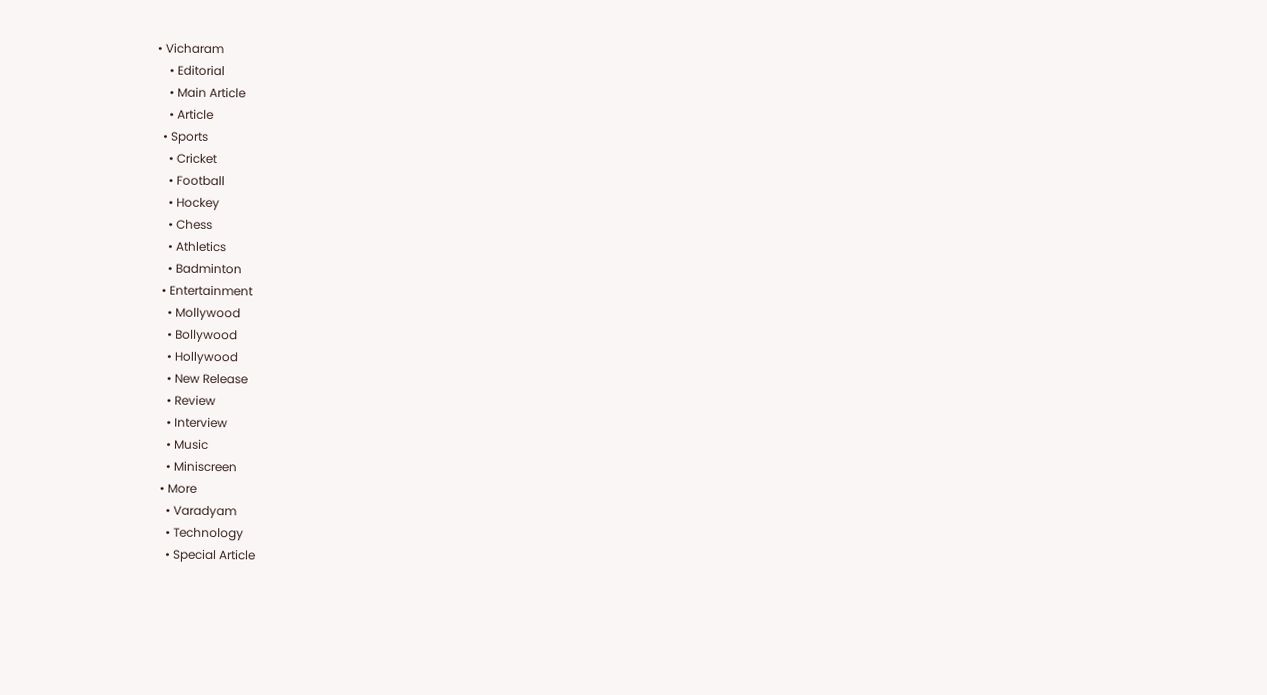• Vicharam
    • Editorial
    • Main Article
    • Article
  • Sports
    • Cricket
    • Football
    • Hockey
    • Chess
    • Athletics
    • Badminton
  • Entertainment
    • Mollywood
    • Bollywood
    • Hollywood
    • New Release
    • Review
    • Interview
    • Music
    • Miniscreen
  • More
    • Varadyam
    • Technology
    • Special Article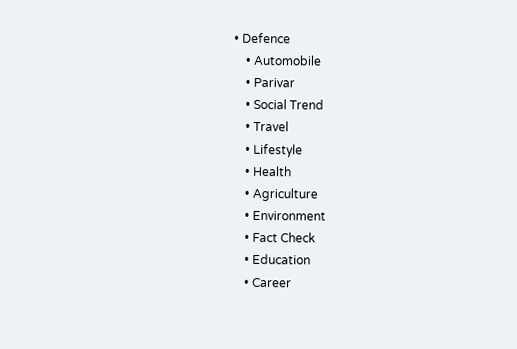• Defence
    • Automobile
    • Parivar
    • Social Trend
    • Travel
    • Lifestyle
    • Health
    • Agriculture
    • Environment
    • Fact Check
    • Education
    • Career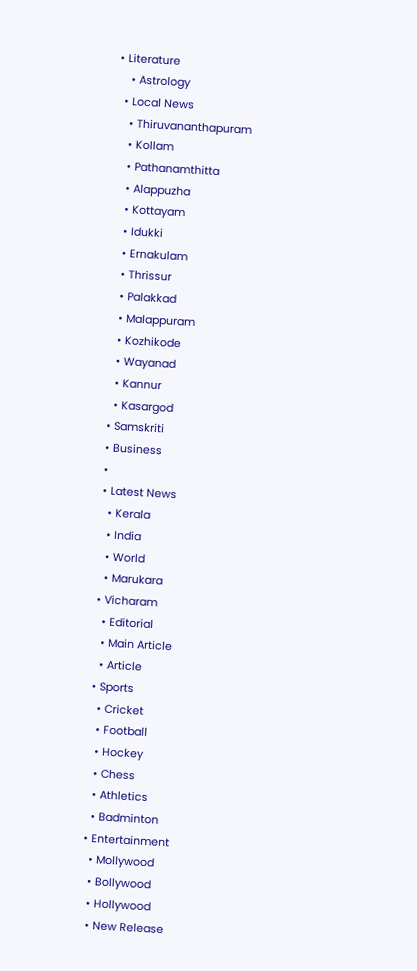• Literature
    • Astrology
  • Local News
    • Thiruvananthapuram
    • Kollam
    • Pathanamthitta
    • Alappuzha
    • Kottayam
    • Idukki
    • Ernakulam
    • Thrissur
    • Palakkad
    • Malappuram
    • Kozhikode
    • Wayanad
    • Kannur
    • Kasargod
  • Samskriti
  • Business
  •
  • Latest News
    • Kerala
    • India
    • World
    • Marukara
  • Vicharam
    • Editorial
    • Main Article
    • Article
  • Sports
    • Cricket
    • Football
    • Hockey
    • Chess
    • Athletics
    • Badminton
  • Entertainment
    • Mollywood
    • Bollywood
    • Hollywood
    • New Release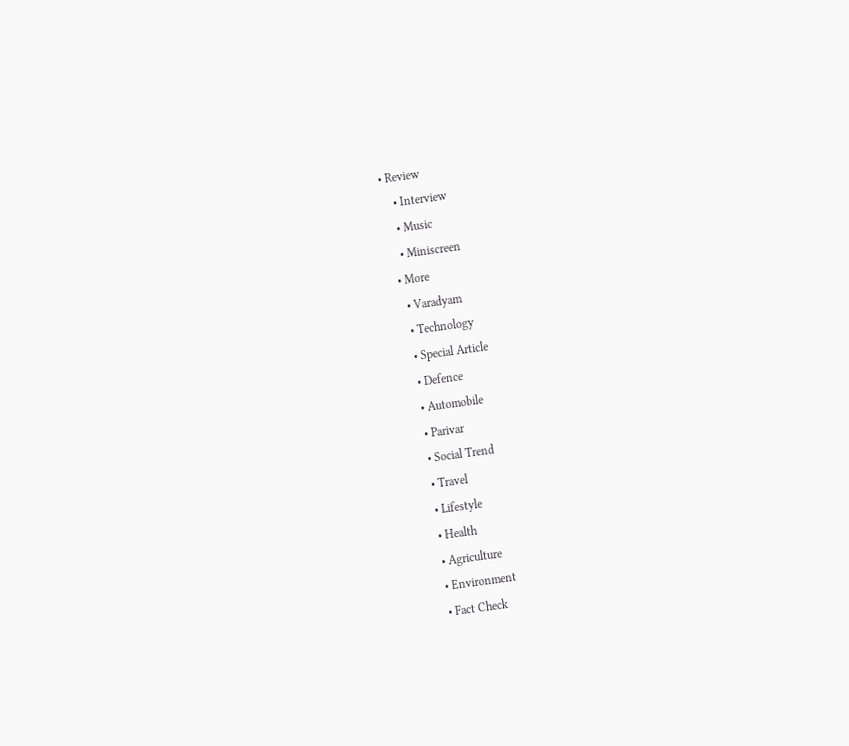• Review
    • Interview
    • Music
    • Miniscreen
  • More
    • Varadyam
    • Technology
    • Special Article
    • Defence
    • Automobile
    • Parivar
    • Social Trend
    • Travel
    • Lifestyle
    • Health
    • Agriculture
    • Environment
    • Fact Check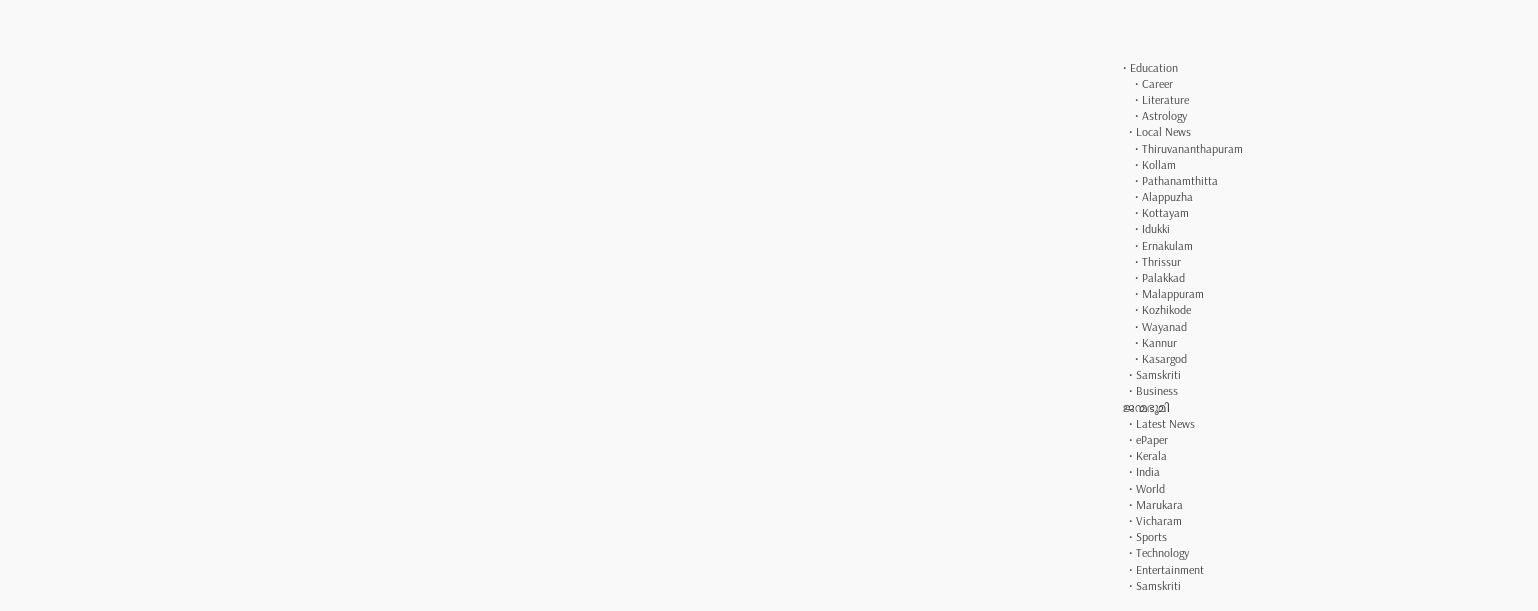• Education
    • Career
    • Literature
    • Astrology
  • Local News
    • Thiruvananthapuram
    • Kollam
    • Pathanamthitta
    • Alappuzha
    • Kottayam
    • Idukki
    • Ernakulam
    • Thrissur
    • Palakkad
    • Malappuram
    • Kozhikode
    • Wayanad
    • Kannur
    • Kasargod
  • Samskriti
  • Business
ജന്മഭൂമി
  • Latest News
  • ePaper
  • Kerala
  • India
  • World
  • Marukara
  • Vicharam
  • Sports
  • Technology
  • Entertainment
  • Samskriti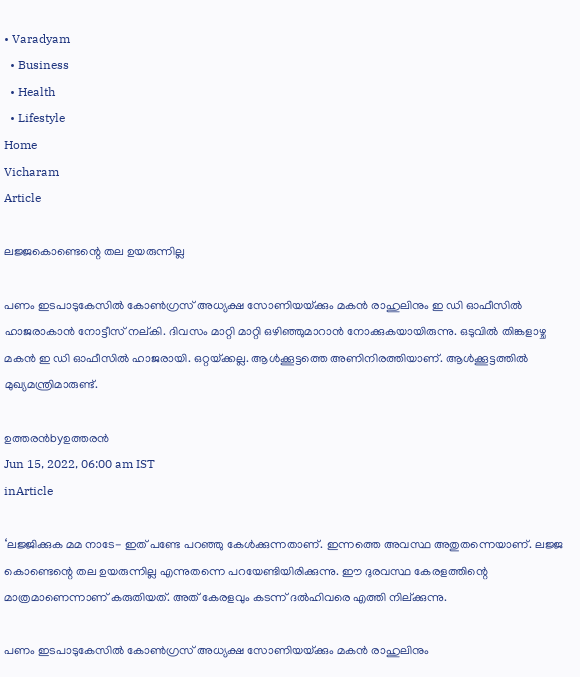• Varadyam
  • Business
  • Health
  • Lifestyle
Home
Vicharam
Article

ലജ്ജകൊണ്ടെന്റെ തല ഉയരുന്നില്ല

പണം ഇടപാടുകേസില്‍ കോണ്‍ഗ്രസ് അധ്യക്ഷ സോണിയയ്‌ക്കും മകന്‍ രാഹുലിനും ഇ ഡി ഓഫീസില്‍ ഹാജരാകാന്‍ നോട്ടീസ് നല്കി. ദിവസം മാറ്റി മാറ്റി ഒഴിഞ്ഞുമാറാന്‍ നോക്കുകയായിരുന്നു. ഒടുവില്‍ തിങ്കളാഴ്ച മകന്‍ ഇ ഡി ഓഫീസില്‍ ഹാജരായി. ഒറ്റയ്‌ക്കല്ല. ആള്‍ക്കൂട്ടത്തെ അണിനിരത്തിയാണ്. ആള്‍ക്കൂട്ടത്തില്‍ മുഖ്യമന്ത്രിമാരുണ്ട്.

ഉത്തരന്‍byഉത്തരന്‍
Jun 15, 2022, 06:00 am IST
inArticle

‘ലജ്ജിക്കുക മമ നാടേ- ഇത് പണ്ടേ പറഞ്ഞു കേള്‍ക്കുന്നതാണ്. ഇന്നത്തെ അവസ്ഥ അതുതന്നെയാണ്. ലജ്ജ കൊണ്ടെന്റെ തല ഉയരുന്നില്ല എന്നുതന്നെ പറയേണ്ടിയിരിക്കുന്നു. ഈ ദുരവസ്ഥ കേരളത്തിന്റെ മാത്രമാണെന്നാണ് കരുതിയത്. അത് കേരളവും കടന്ന് ദല്‍ഹിവരെ എത്തി നില്ക്കുന്നു.

പണം ഇടപാടുകേസില്‍ കോണ്‍ഗ്രസ് അധ്യക്ഷ സോണിയയ്‌ക്കും മകന്‍ രാഹുലിനും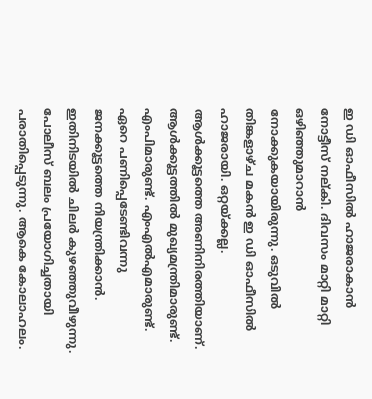ഇ ഡി ഓഫീസില്‍ ഹാജരാകാന്‍ നോട്ടീസ് നല്കി. ദിവസം മാറ്റി മാറ്റി ഒഴിഞ്ഞുമാറാന്‍ നോക്കുകയായിരുന്നു. ഒടുവില്‍ തിങ്കളാഴ്ച മകന്‍ ഇ ഡി ഓഫീസില്‍ ഹാജരായി. ഒറ്റയ്‌ക്കല്ല. ആള്‍ക്കൂട്ടത്തെ അണിനിരത്തിയാണ്. ആള്‍ക്കൂട്ടത്തില്‍ മുഖ്യമന്ത്രിമാരുണ്ട്. എംപിമാരുണ്ട്. എംഎല്‍എമാരുണ്ട്. ഏറെ പണിപ്പെടേണ്ടിവന്നു ജനക്കൂട്ടത്തെ നിയന്ത്രിക്കാന്‍. ഇതിനിടയില്‍ ചിലര്‍ കുഴഞ്ഞുവീഴുന്നു. പോലീസ് ബലം പ്രയോഗിച്ചതായി പരാതിപ്പെടുന്നു. ആകെ കോലാഹലം.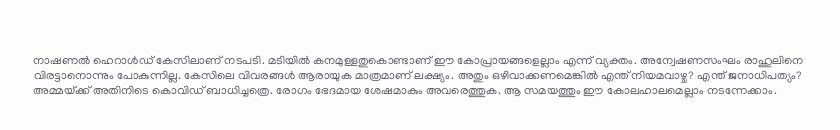നാഷണല്‍ ഹെറാള്‍ഡ് കേസിലാണ് നടപടി. മടിയില്‍ കനമുള്ളതുകൊണ്ടാണ് ഈ കോപ്രായങ്ങളെല്ലാം എന്ന് വ്യക്തം. അന്വേഷണസംഘം രാഹുലിനെ വിരട്ടാനൊന്നും പോകുന്നില്ല. കേസിലെ വിവരങ്ങള്‍ ആരായുക മാത്രമാണ് ലക്ഷ്യം. അതും ഒഴിവാക്കണമെങ്കില്‍ എന്ത് നിയമവാഴ്ച? എന്ത് ജനാധിപത്യം? അമ്മയ്‌ക്ക് അതിനിടെ കൊവിഡ് ബാധിച്ചത്രെ. രോഗം ഭേദമായ ശേഷമാകും അവരെത്തുക. ആ സമയത്തും ഈ കോലഹാലമെല്ലാം നടന്നേക്കാം.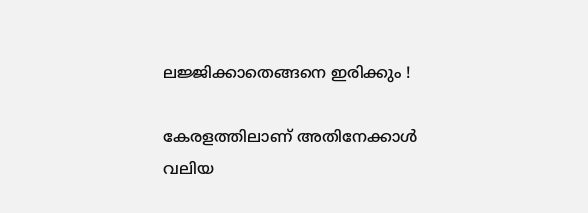ലജ്ജിക്കാതെങ്ങനെ ഇരിക്കും !

കേരളത്തിലാണ് അതിനേക്കാള്‍ വലിയ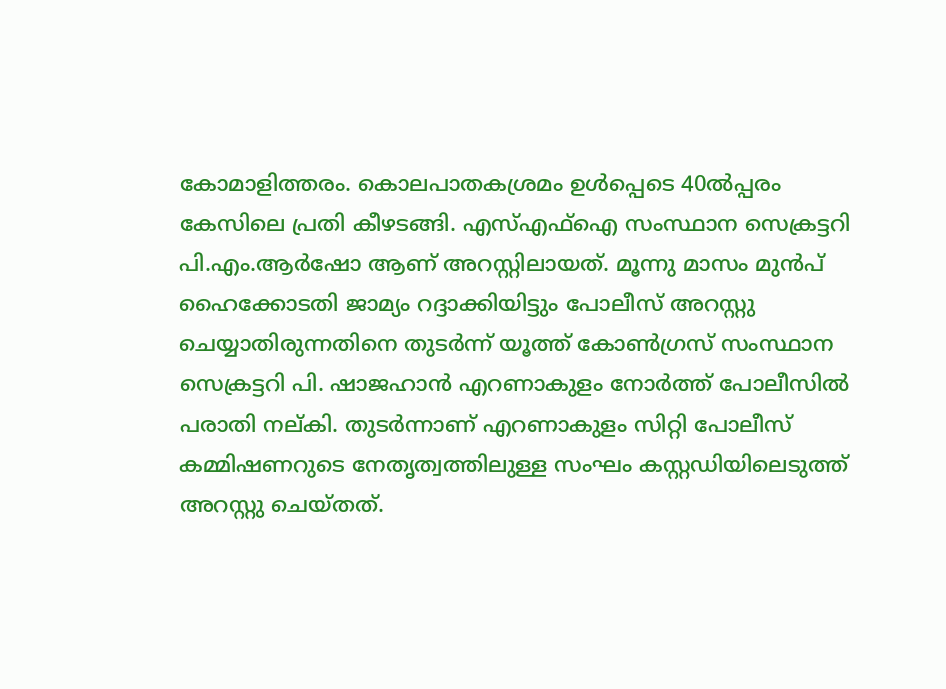കോമാളിത്തരം. കൊലപാതകശ്രമം ഉള്‍പ്പെടെ 40ല്‍പ്പരം കേസിലെ പ്രതി കീഴടങ്ങി. എസ്എഫ്‌ഐ സംസ്ഥാന സെക്രട്ടറി പി.എം.ആര്‍ഷോ ആണ് അറസ്റ്റിലായത്. മൂന്നു മാസം മുന്‍പ് ഹൈക്കോടതി ജാമ്യം റദ്ദാക്കിയിട്ടും പോലീസ് അറസ്റ്റു ചെയ്യാതിരുന്നതിനെ തുടര്‍ന്ന് യൂത്ത് കോണ്‍ഗ്രസ് സംസ്ഥാന സെക്രട്ടറി പി. ഷാജഹാന്‍ എറണാകുളം നോര്‍ത്ത് പോലീസില്‍ പരാതി നല്കി. തുടര്‍ന്നാണ് എറണാകുളം സിറ്റി പോലീസ് കമ്മിഷണറുടെ നേതൃത്വത്തിലുള്ള സംഘം കസ്റ്റഡിയിലെടുത്ത് അറസ്റ്റു ചെയ്തത്.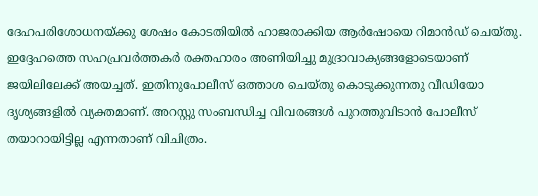ദേഹപരിശോധനയ്‌ക്കു ശേഷം കോടതിയില്‍ ഹാജരാക്കിയ ആര്‍ഷോയെ റിമാന്‍ഡ് ചെയ്തു. ഇദ്ദേഹത്തെ സഹപ്രവര്‍ത്തകര്‍ രക്തഹാരം അണിയിച്ചു മുദ്രാവാക്യങ്ങളോടെയാണ് ജയിലിലേക്ക് അയച്ചത്. ഇതിനുപോലീസ് ഒത്താശ ചെയ്തു കൊടുക്കുന്നതു വീഡിയോ ദൃശ്യങ്ങളില്‍ വ്യക്തമാണ്. അറസ്റ്റു സംബന്ധിച്ച വിവരങ്ങള്‍ പുറത്തുവിടാന്‍ പോലീസ് തയാറായിട്ടില്ല എന്നതാണ് വിചിത്രം.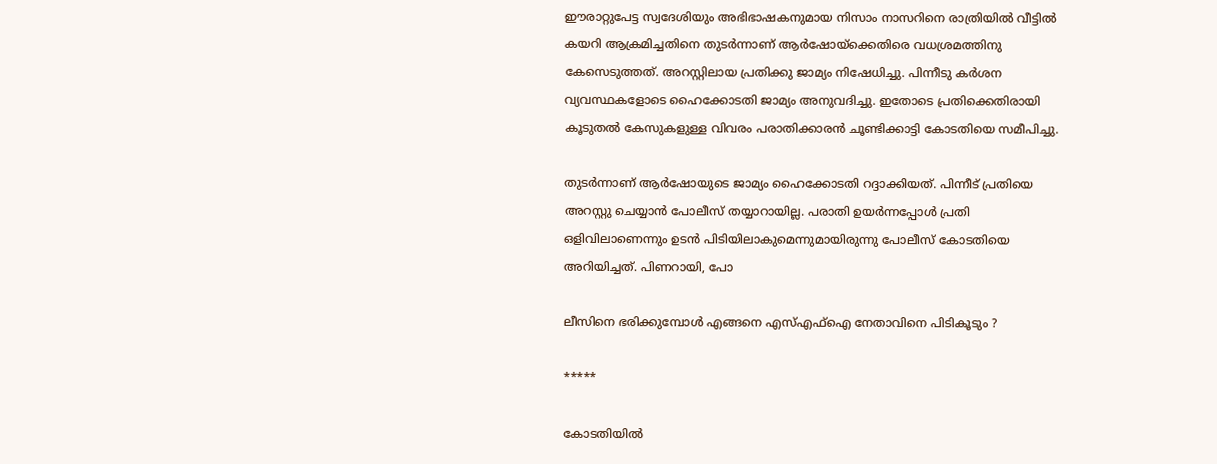ഈരാറ്റുപേട്ട സ്വദേശിയും അഭിഭാഷകനുമായ നിസാം നാസറിനെ രാത്രിയില്‍ വീട്ടില്‍ കയറി ആക്രമിച്ചതിനെ തുടര്‍ന്നാണ് ആര്‍ഷോയ്‌ക്കെതിരെ വധശ്രമത്തിനു കേസെടുത്തത്. അറസ്റ്റിലായ പ്രതിക്കു ജാമ്യം നിഷേധിച്ചു. പിന്നീടു കര്‍ശന വ്യവസ്ഥകളോടെ ഹൈക്കോടതി ജാമ്യം അനുവദിച്ചു. ഇതോടെ പ്രതിക്കെതിരായി കൂടുതല്‍ കേസുകളുള്ള വിവരം പരാതിക്കാരന്‍ ചൂണ്ടിക്കാട്ടി കോടതിയെ സമീപിച്ചു.

തുടര്‍ന്നാണ് ആര്‍ഷോയുടെ ജാമ്യം ഹൈക്കോടതി റദ്ദാക്കിയത്. പിന്നീട് പ്രതിയെ അറസ്റ്റു ചെയ്യാന്‍ പോലീസ് തയ്യാറായില്ല. പരാതി ഉയര്‍ന്നപ്പോള്‍ പ്രതി ഒളിവിലാണെന്നും ഉടന്‍ പിടിയിലാകുമെന്നുമായിരുന്നു പോലീസ് കോടതിയെ അറിയിച്ചത്. പിണറായി, പോ

ലീസിനെ ഭരിക്കുമ്പോള്‍ എങ്ങനെ എസ്എഫ്‌ഐ നേതാവിനെ പിടികൂടും ?

*****

കോടതിയില്‍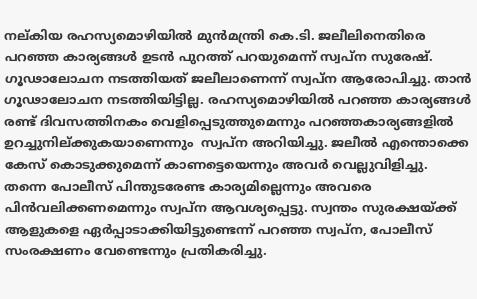നല്കിയ രഹസ്യമൊഴിയില്‍ മുന്‍മന്ത്രി കെ.ടി. ജലീലിനെതിരെ പറഞ്ഞ കാര്യങ്ങള്‍ ഉടന്‍ പുറത്ത് പറയുമെന്ന് സ്വപ്‌ന സുരേഷ്. ഗൂഢാലോചന നടത്തിയത് ജലീലാണെന്ന് സ്വപ്‌ന ആരോപിച്ചു. താന്‍ ഗൂഢാലോചന നടത്തിയിട്ടില്ല. രഹസ്യമൊഴിയില്‍ പറഞ്ഞ കാര്യങ്ങള്‍ രണ്ട് ദിവസത്തിനകം വെളിപ്പെടുത്തുമെന്നും പറഞ്ഞകാര്യങ്ങളില്‍ ഉറച്ചുനില്ക്കുകയാണെന്നും  സ്വപ്ന അറിയിച്ചു. ജലീല്‍ എന്തൊക്കെ കേസ് കൊടുക്കുമെന്ന് കാണട്ടെയെന്നും അവര്‍ വെല്ലുവിളിച്ചു. തന്നെ പോലീസ് പിന്തുടരേണ്ട കാര്യമില്ലെന്നും അവരെ പിന്‍വലിക്കണമെന്നും സ്വപ്‌ന ആവശ്യപ്പെട്ടു. സ്വന്തം സുരക്ഷയ്‌ക്ക് ആളുകളെ ഏര്‍പ്പാടാക്കിയിട്ടുണ്ടെന്ന് പറഞ്ഞ സ്വപ്‌ന, പോലീസ് സംരക്ഷണം വേണ്ടെന്നും പ്രതികരിച്ചു.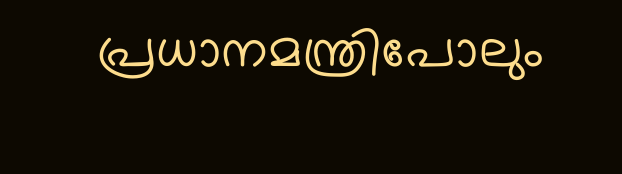പ്രധാനമന്ത്രിപോലും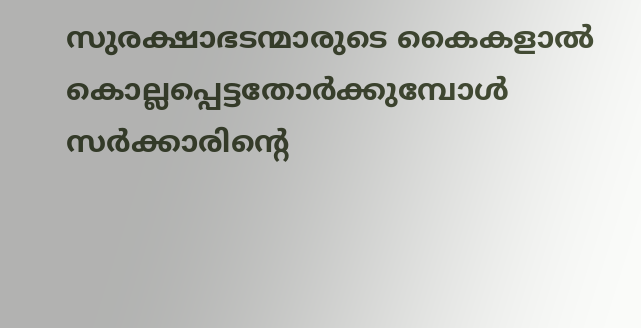സുരക്ഷാഭടന്മാരുടെ കൈകളാല്‍ കൊല്ലപ്പെട്ടതോര്‍ക്കുമ്പോള്‍ സര്‍ക്കാരിന്റെ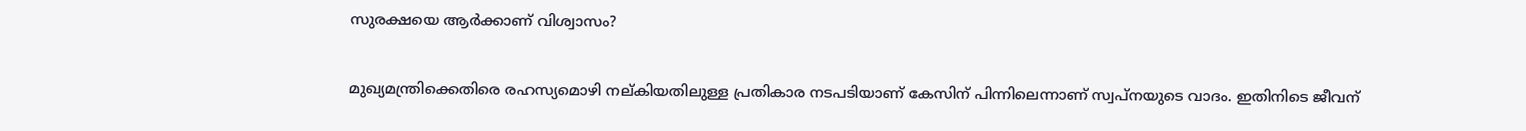സുരക്ഷയെ ആര്‍ക്കാണ് വിശ്വാസം?

മുഖ്യമന്ത്രിക്കെതിരെ രഹസ്യമൊഴി നല്കിയതിലുള്ള പ്രതികാര നടപടിയാണ് കേസിന് പിന്നിലെന്നാണ് സ്വപ്‌നയുടെ വാദം. ഇതിനിടെ ജീവന്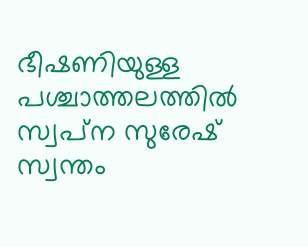ഭീഷണിയുള്ള പശ്ചാത്തലത്തില്‍ സ്വപ്‌ന സുരേഷ് സ്വന്തം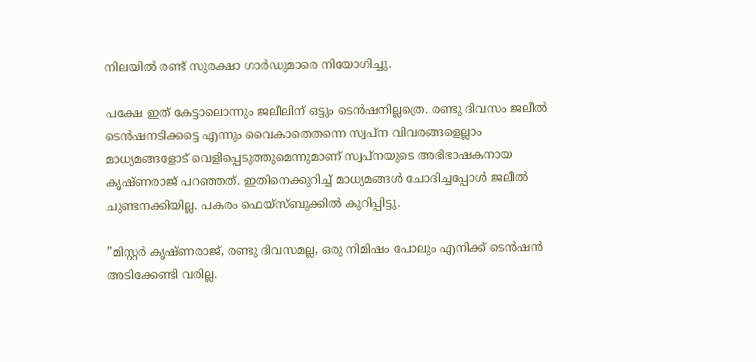നിലയില്‍ രണ്ട് സുരക്ഷാ ഗാര്‍ഡുമാരെ നിയോഗിച്ചു.

പക്ഷേ ഇത് കേട്ടാലൊന്നും ജലീലിന് ഒട്ടും ടെന്‍ഷനില്ലത്രെ. രണ്ടു ദിവസം ജലീല്‍ ടെന്‍ഷനടിക്കട്ടെ എന്നും വൈകാതെതന്നെ സ്വപ്‌ന വിവരങ്ങളെല്ലാം മാധ്യമങ്ങളോട് വെളിപ്പെടുത്തുമെന്നുമാണ് സ്വപ്‌നയുടെ അഭിഭാഷകനായ കൃഷ്ണരാജ് പറഞ്ഞത്. ഇതിനെക്കുറിച്ച് മാധ്യമങ്ങള്‍ ചോദിച്ചപ്പോള്‍ ജലീല്‍ ചുണ്ടനക്കിയില്ല. പകരം ഫെയ്‌സ്ബുക്കില്‍ കുറിപ്പിട്ടു.

”മിസ്റ്റര്‍ കൃഷ്ണരാജ്, രണ്ടു ദിവസമല്ല, ഒരു നിമിഷം പോലും എനിക്ക് ടെന്‍ഷന്‍ അടിക്കേണ്ടി വരില്ല.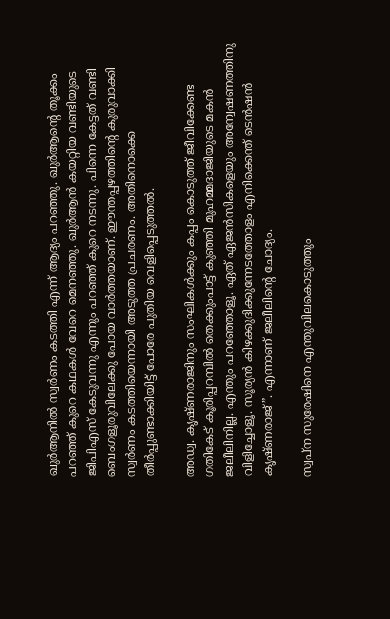ഖുര്‍ആനില്‍ സ്വര്‍ണം കടത്തി എന്ന് ആദ്യം പറഞ്ഞു. ഖുര്‍ആന്റെ തൂക്കം പറഞ്ഞ് കുറെ കഥകള്‍ വേറെ മെനഞ്ഞു. ഖുര്‍ആന്‍ കയറ്റിയ വണ്ടിയുടെ ജിപിഎസ് കേടുവന്നു എന്നും പറഞ്ഞ് കുറെ നടന്നു. പിന്നെ കേട്ടത് വണ്ടി ബെംഗളൂരുവിലേക്കു പോയ വാര്‍ത്തയാണ്. ഈന്തപ്പഴത്തിന്റെ കുരുവാക്കി സ്വര്‍ണം കടത്തിയെന്നായി അടുത്ത പ്രചരണം. അതിനൊക്കെ തീര്‍പ്പുണ്ടാക്കിയിട്ട് പോരേ പുതിയ വെളിപ്പെടുത്തല്‍.

അഡ്വ. കൃഷ്ണരാജിനും സംഘികള്‍ക്കും കപ്പം കൊടുത്ത് ജീവിക്കേണ്ട ഗതികേട് കൂരിപ്പറമ്പില്‍ തെക്കുംപാട്ട് കുഞ്ഞി മുഹമ്മദാജിയുടെ മകന്‍ ജലീലിനില്ല. എന്തും പറഞ്ഞോളൂ. ഏത് ഏജന്‍സികളെയും അന്വേഷണത്തിനു വിളിച്ചോളൂ. സൂര്യന്‍ കിഴക്കുദിക്കുന്നേടത്തോളം എനിക്കെന്ത് ടെന്‍ഷന്‍ കൃഷ്ണരാജ്”. എന്നാണ് ജലീലിന്റെ ചോദ്യം.

സ്വപ്‌ന സുരേഷിനെ എന്തുവിലകൊടുത്തും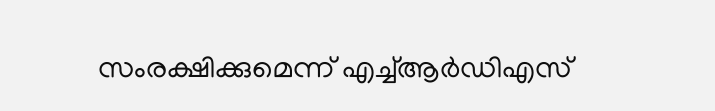സംരക്ഷിക്കുമെന്ന് എച്ച്ആര്‍ഡിഎസ്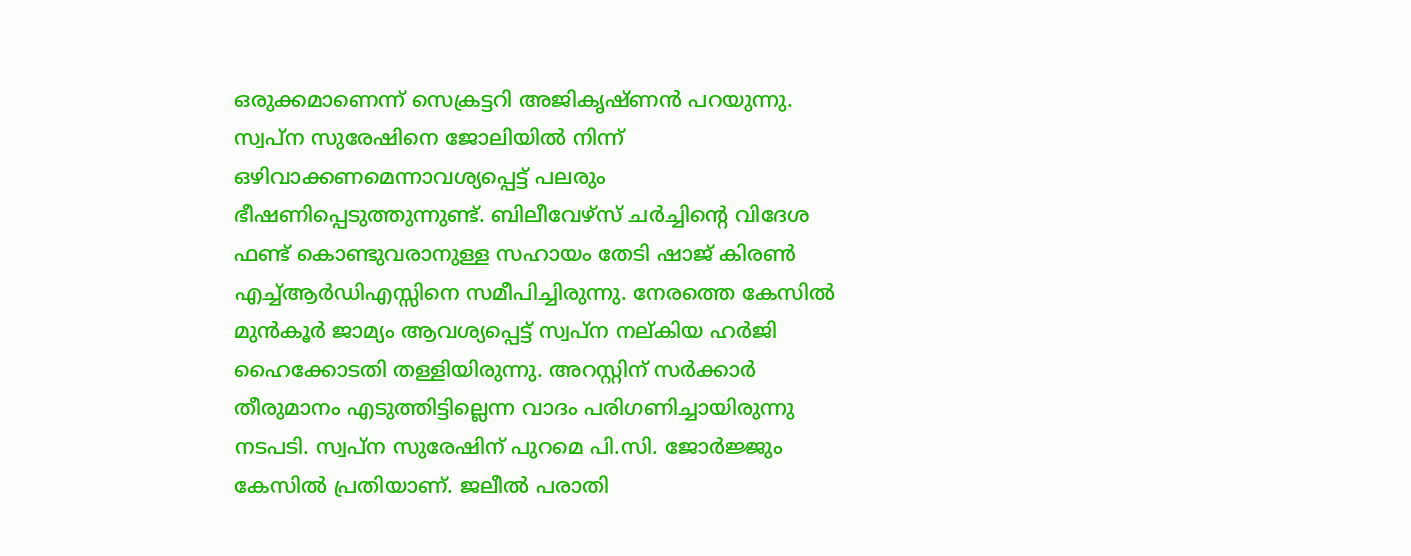ഒരുക്കമാണെന്ന് സെക്രട്ടറി അജികൃഷ്ണന്‍ പറയുന്നു. സ്വപ്‌ന സുരേഷിനെ ജോലിയില്‍ നിന്ന് ഒഴിവാക്കണമെന്നാവശ്യപ്പെട്ട് പലരും ഭീഷണിപ്പെടുത്തുന്നുണ്ട്. ബിലീവേഴ്‌സ് ചര്‍ച്ചിന്റെ വിദേശ ഫണ്ട് കൊണ്ടുവരാനുള്ള സഹായം തേടി ഷാജ് കിരണ്‍ എച്ച്ആര്‍ഡിഎസ്സിനെ സമീപിച്ചിരുന്നു. നേരത്തെ കേസില്‍ മുന്‍കൂര്‍ ജാമ്യം ആവശ്യപ്പെട്ട് സ്വപ്‌ന നല്കിയ ഹര്‍ജി ഹൈക്കോടതി തള്ളിയിരുന്നു. അറസ്റ്റിന് സര്‍ക്കാര്‍ തീരുമാനം എടുത്തിട്ടില്ലെന്ന വാദം പരിഗണിച്ചായിരുന്നു നടപടി. സ്വപ്‌ന സുരേഷിന് പുറമെ പി.സി. ജോര്‍ജ്ജും കേസില്‍ പ്രതിയാണ്. ജലീല്‍ പരാതി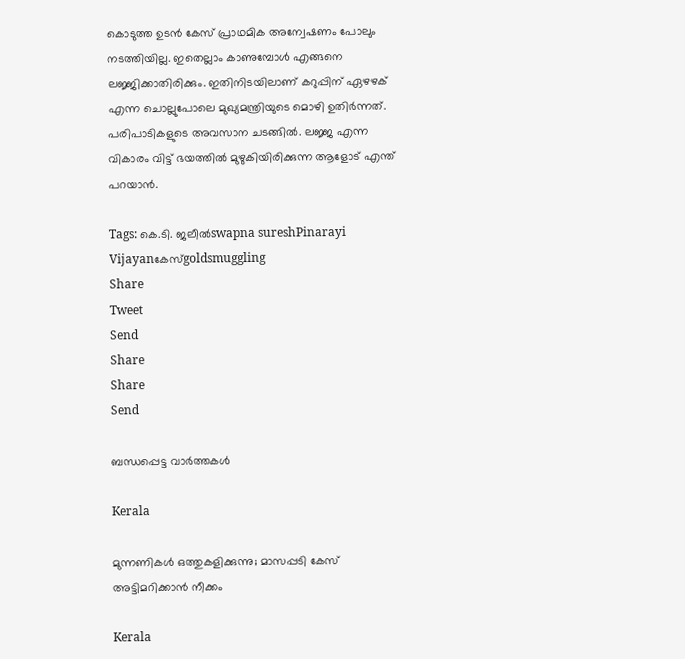കൊടുത്ത ഉടന്‍ കേസ് പ്രാഥമിക അന്വേഷണം പോലും നടത്തിയില്ല. ഇതെല്ലാം കാണുമ്പോള്‍ എങ്ങനെ ലജ്ജിക്കാതിരിക്കും. ഇതിനിടയിലാണ് കറുപ്പിന് ഏഴഴക് എന്ന ചൊല്ലുപോലെ മുഖ്യമന്ത്രിയുടെ മൊഴി ഉതിര്‍ന്നത്. പരിപാടികളുടെ അവസാന ചടങ്ങില്‍. ലജ്ജ എന്ന വികാരം വിട്ട് ഭയത്തില്‍ മുഴുകിയിരിക്കുന്ന ആളോട് എന്ത് പറയാന്‍.

Tags: കെ.ടി. ജലീല്‍swapna sureshPinarayi Vijayanകേസ്goldsmuggling
Share
Tweet
Send
Share
Share
Send

ബന്ധപ്പെട്ട വാര്‍ത്തകള്‍

Kerala

മുന്നണികള്‍ ഒത്തുകളിക്കുന്നു; മാസപ്പടി കേസ് അട്ടിമറിക്കാന്‍ നീക്കം

Kerala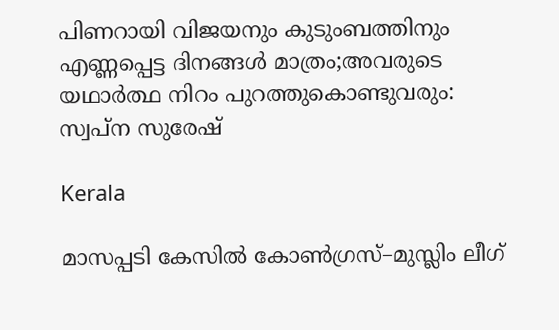പിണറായി വിജയനും കുടുംബത്തിനും എണ്ണപ്പെട്ട ദിനങ്ങള്‍ മാത്രം;അവരുടെ യഥാര്‍ത്ഥ നിറം പുറത്തുകൊണ്ടുവരും: സ്വപ്ന സുരേഷ്

Kerala

മാസപ്പടി കേസിൽ കോൺഗ്രസ്–മുസ്ലിം ലീഗ്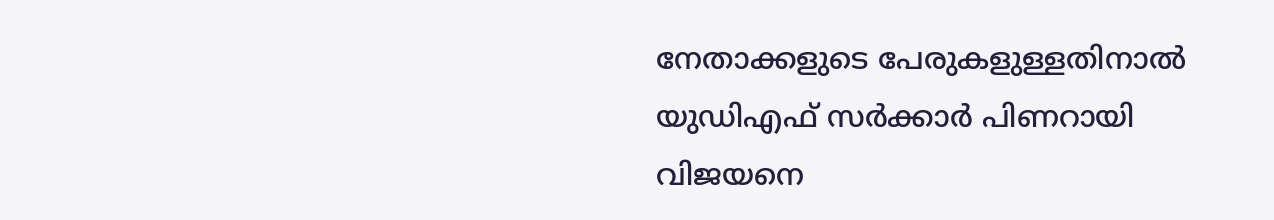നേതാക്കളുടെ പേരുകളുള്ളതിനാൽ യുഡിഎഫ് സർക്കാർ പിണറായി വിജയനെ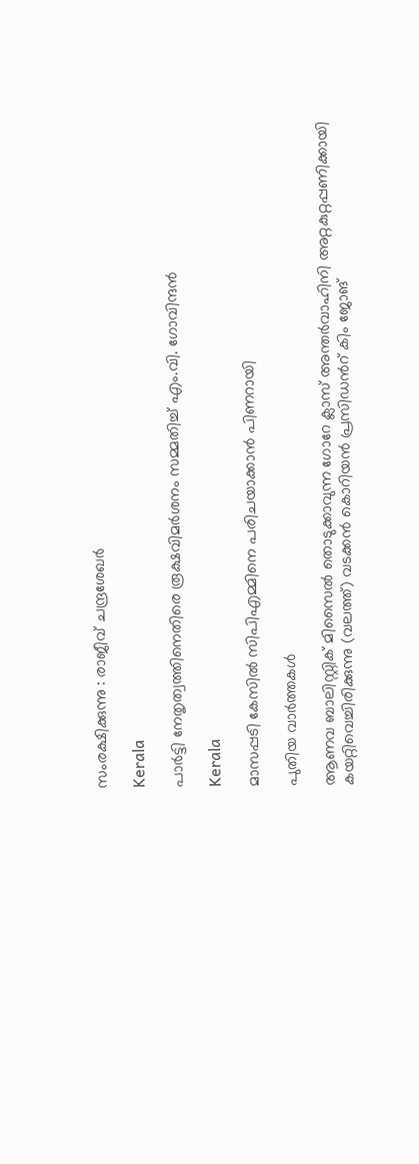സംരക്ഷിക്കുന്നു : രാജീവ് ചന്ദ്രശേഖർ

Kerala

പാര്‍ട്ടി നേതൃത്വത്തിനെതിരെ രൂക്ഷവിമര്‍ശനം സമ്മതിച്ച് എം.വി. ഗോവിന്ദന്‍

Kerala

മാസപ്പടി കേസില്‍ സിപിഎമ്മിനെ പരിചയാക്കാന്‍ പിണറായി

പുതിയ വാര്‍ത്തകള്‍

ആണവ ബാലിസ്റ്റിക് മിസൈല്‍ തൊടുക്കാവുന്ന ഗോറേ ക്ലാസ് അന്തര്‍വാഹിനി അറ്റകുറ്റപ്പണിക്കായി കയറ്റിവെച്ചിരിക്കുന്നു (വലത്ത്) വടക്കന്‍ കൊറിയന്‍ പ്രസിഡന്‍റ് കിം ജോങ്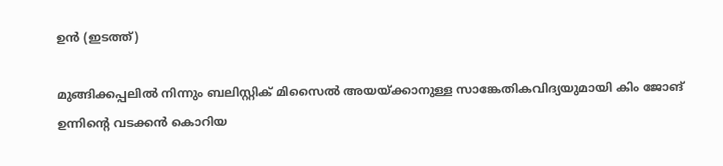ഉന്‍ (ഇടത്ത്)

മുങ്ങിക്കപ്പലില്‍ നിന്നും ബലിസ്റ്റിക് മിസൈല്‍ അയയ്‌ക്കാനുള്ള സാങ്കേതികവിദ്യയുമായി കിം ജോങ് ഉന്നിന്റെ വടക്കന്‍ കൊറിയ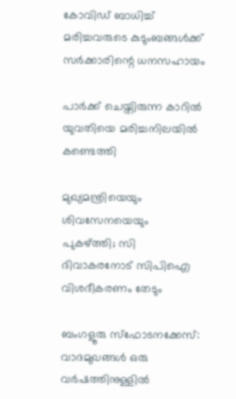കോവിഡ് ബാധിച്ച് മരിച്ചവരുടെ കുടുംബങ്ങള്‍ക്ക് സര്‍ക്കാരിന്റെ ധനസഹായം

പാര്‍ക്ക് ചെയ്തിരുന്ന കാറില്‍ യുവതിയെ മരിച്ചനിലയില്‍ കണ്ടെത്തി

മുഖ്യമന്ത്രിയെയും ശിവസേനയെയും പുകഴ്‌ത്തി; സി ദിവാകരനോട് സിപിഐ വിശദീകരണം തേടും

ബംഗളൂരു സ്‌ഫോടനക്കേസ്: വാദമുഖങ്ങള്‍ ഒരു വര്‍ഷത്തിനുള്ളില്‍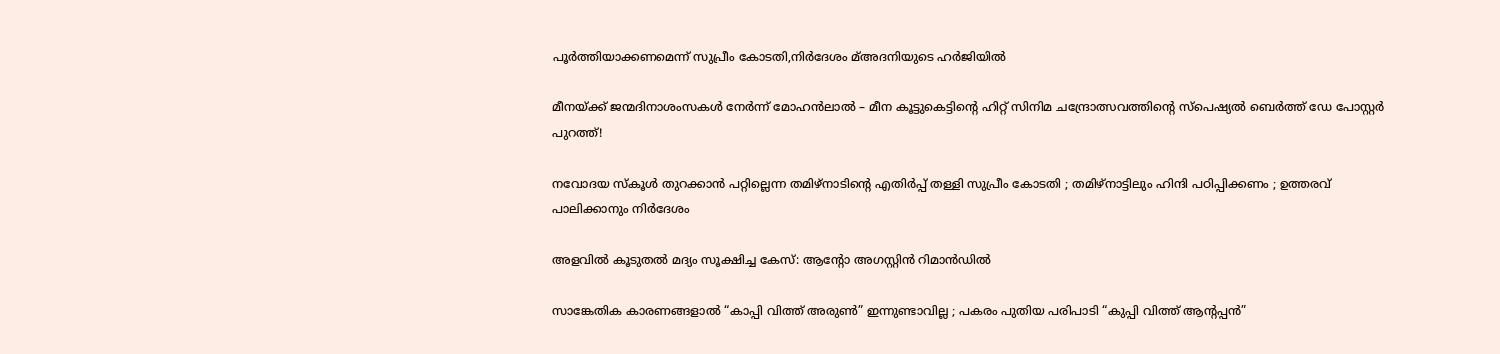പൂര്‍ത്തിയാക്കണമെന്ന് സുപ്രീം കോടതി,നിര്‍ദേശം മ്അദനിയുടെ ഹര്‍ജിയില്‍

മീനയ്‌ക്ക് ജന്മദിനാശംസകള്‍ നേര്‍ന്ന് മോഹൻലാൽ – മീന കൂട്ടുകെട്ടിന്റെ ഹിറ്റ് സിനിമ ചന്ദ്രോത്സവത്തിന്റെ സ്പെഷ്യൽ ബെർത്ത് ഡേ പോസ്റ്റർ പുറത്ത്!

നവോദയ സ്കൂൾ തുറക്കാൻ പറ്റില്ലെന്ന തമിഴ്നാടിന്റെ എതിർപ്പ് തള്ളി സുപ്രീം കോടതി ; തമിഴ്നാട്ടിലും ഹിന്ദി പഠിപ്പിക്കണം ; ഉത്തരവ് പാലിക്കാനും നിർദേശം

അളവില്‍ കൂടുതല്‍ മദ്യം സൂക്ഷിച്ച കേസ്: ആന്റോ അഗസ്റ്റിന്‍ റിമാന്‍ഡില്‍

സാങ്കേതിക കാരണങ്ങളാൽ “കാപ്പി വിത്ത് അരുൺ” ഇന്നുണ്ടാവില്ല ; പകരം പുതിയ പരിപാടി “കുപ്പി വിത്ത് ആന്റപ്പൻ”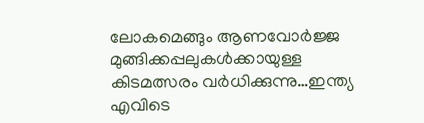ലോകമെങ്ങും ആണവോർജ്ജ മുങ്ങിക്കപ്പലുകള്‍ക്കായുള്ള കിടമത്സരം വര്‍ധിക്കുന്നു…ഇന്ത്യ എവിടെ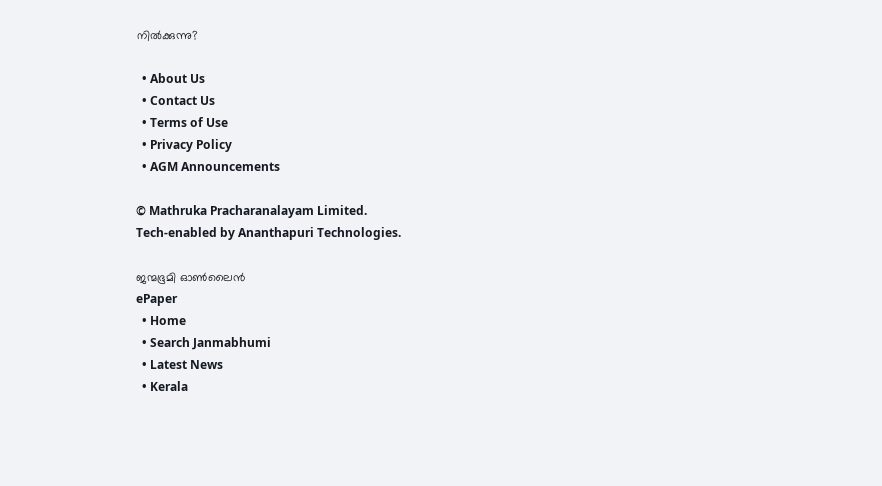നില്‍ക്കുന്നു?

  • About Us
  • Contact Us
  • Terms of Use
  • Privacy Policy
  • AGM Announcements

© Mathruka Pracharanalayam Limited.
Tech-enabled by Ananthapuri Technologies.

ജന്മഭൂമി ഓണ്‍ലൈന്‍
ePaper
  • Home
  • Search Janmabhumi
  • Latest News
  • Kerala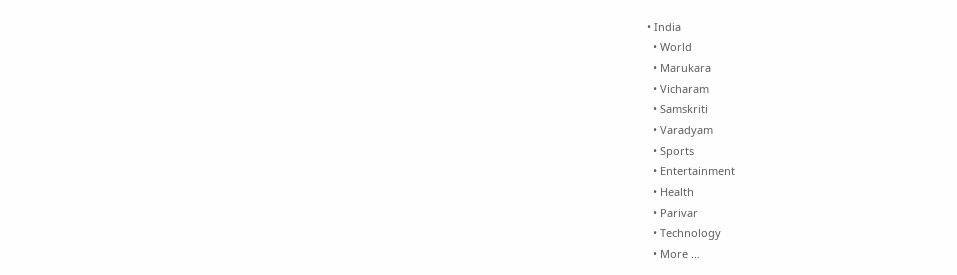• India
  • World
  • Marukara
  • Vicharam
  • Samskriti
  • Varadyam
  • Sports
  • Entertainment
  • Health
  • Parivar
  • Technology
  • More …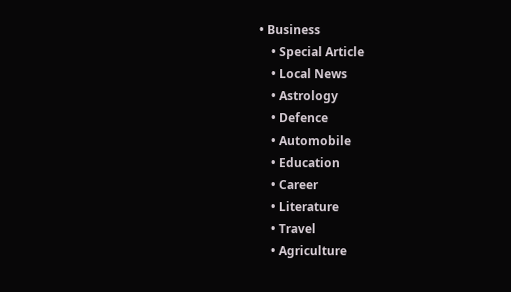• Business
    • Special Article
    • Local News
    • Astrology
    • Defence
    • Automobile
    • Education
    • Career
    • Literature
    • Travel
    • Agriculture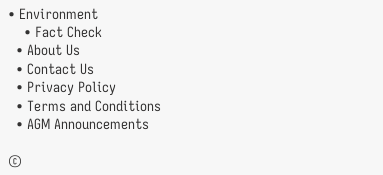• Environment
    • Fact Check
  • About Us
  • Contact Us
  • Privacy Policy
  • Terms and Conditions
  • AGM Announcements

©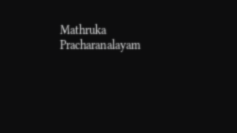Mathruka Pracharanalayam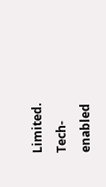Limited.
Tech-enabled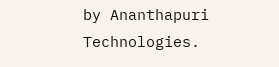by Ananthapuri Technologies.